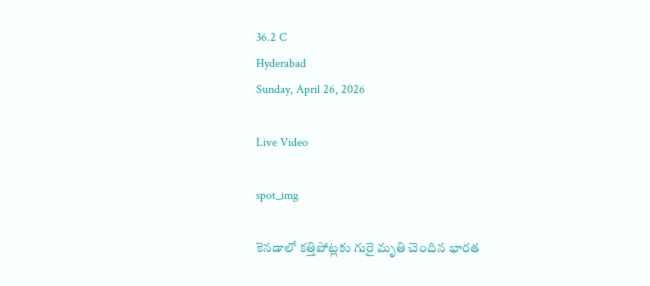36.2 C
Hyderabad
Sunday, April 26, 2026

Live Video

spot_img

కెనడాలో కత్తిపోట్లకు గురై మృతి చెందిన భారత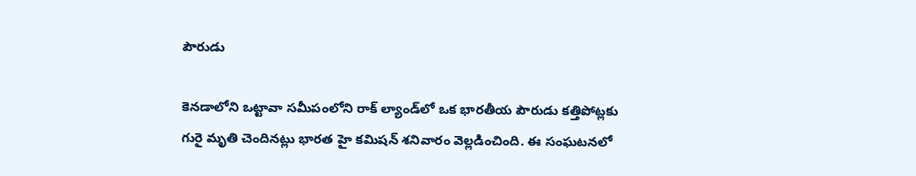పౌరుడు

కెనడాలోని ఒట్టావా సమీపంలోని రాక్ ల్యాండ్‌లో ఒక భారతీయ పౌరుడు కత్తిపోట్లకు గురై మృతి చెందినట్లు భారత హై కమిషన్‌ శనివారం వెల్లడించింది. ఈ సంఘటనలో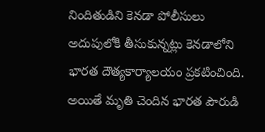నిందితుడిని కెనడా పోలీసులు అదుపులోకి తీసుకున్నట్లు కెనడాలోని భారత దౌత్యకార్యాలయం ప్రకటించింది. అయితే మృతి చెందిన భారత పౌరుడి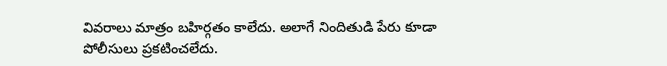వివరాలు మాత్రం బహిర్గతం కాలేదు. అలాగే నిందితుడి పేరు కూడా పోలీసులు ప్రకటించలేదు.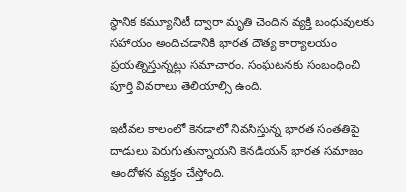స్థానిక కమ్యూనిటీ ద్వారా మృతి చెందిన వ్యక్తి బంధువులకు సహాయం అందిచడానికి భారత దౌత్య కార్యాలయం ప్రయత్నిస్తున్నట్లు సమాచారం. సంఘటనకు సంబంధించి పూర్తి వివరాలు తెలియాల్సి ఉంది.

ఇటీవల కాలంలో కెనడాలో నివసిస్తున్న భారత సంతతిపై దాడులు పెరుగుతున్నాయని కెనడియన్‌ భారత సమాజం ఆందోళన వ్యక్తం చేస్తోంది.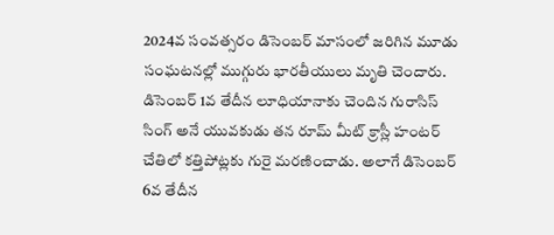2024వ సంవత్సరం డిసెంబర్‌ మాసంలో జరిగిన మూడు సంఘటనల్లో ముగ్గురు భారతీయులు మృతి చెందారు. డిసెంబర్‌ 1వ తేదీన లూధియానాకు చెందిన గురాసిస్‌ సింగ్‌ అనే యువకుడు తన రూమ్‌ మీట్‌ క్రాస్లీ హంటర్‌ చేతిలో కత్తిపోట్లకు గురై మరణించాడు. అలాగే డిసెంబర్‌ 6వ తేదీన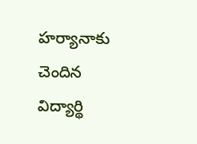హర్యానాకు చెందిన విద్యార్థి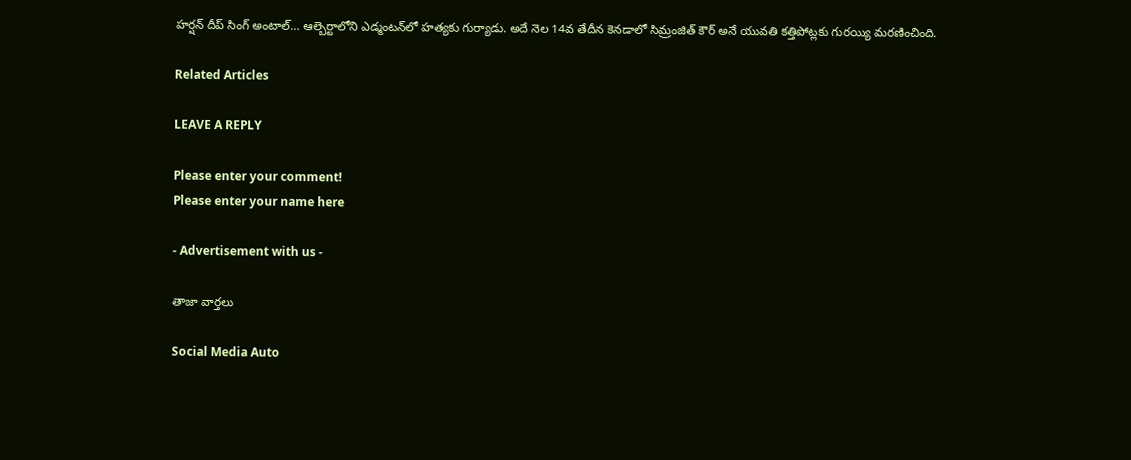హర్షన్‌ దీప్‌ సింగ్‌ అంటాల్‌… ఆల్బెర్టాలోని ఎడ్మంటన్‌లో హత్యకు గుర్యాడు. అదే నెల 14వ తేదీన కెనడాలో సిమ్రంజిత్‌ కౌర్‌ అనే యువతి కత్తిపోట్లకు గురయ్యి మరణించింది.

Related Articles

LEAVE A REPLY

Please enter your comment!
Please enter your name here

- Advertisement with us -

తాజా వార్తలు

Social Media Auto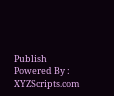Publish Powered By : XYZScripts.com